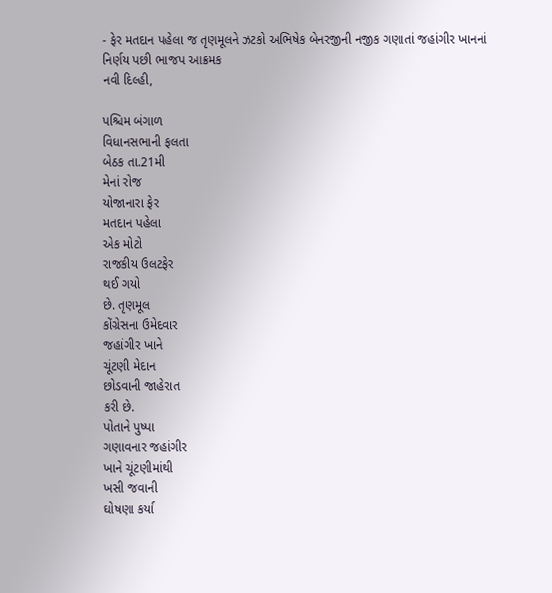- ફેર મતદાન પહેલા જ તૃણમૂલને ઝટકો અભિષેક બેનરજીની નજીક ગણાતાં જહાંગીર ખાનનાં નિર્ણય પછી ભાજપ આક્રમક
નવી દિલ્હી,

પશ્ચિમ બંગાળ
વિધાનસભાની ફલતા
બેઠક તા.21મી
મેનાં રોજ
યોજાનારા ફેર
મતદાન પહેલા
એક મોટો
રાજકીય ઉલટફેર
થઈ ગયો
છે. તૃણમૂલ
કોંગ્રેસના ઉમેદવાર
જહાંગીર ખાને
ચૂંટણી મેદાન
છોડવાની જાહેરાત
કરી છે.
પોતાને પુષ્પા
ગણાવનાર જહાંગીર
ખાને ચૂંટણીમાંથી
ખસી જવાની
ઘોષણા કર્યા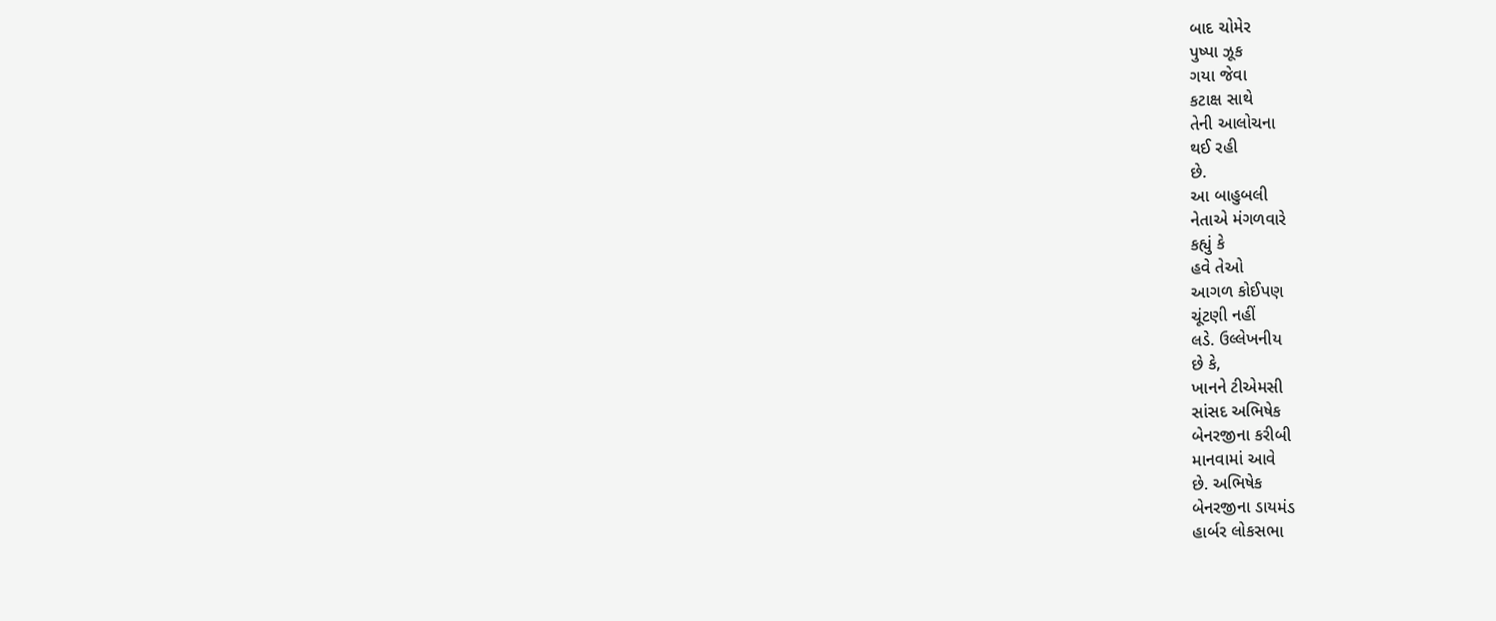બાદ ચોમેર
પુષ્પા ઝૂક
ગયા જેવા
કટાક્ષ સાથે
તેની આલોચના
થઈ રહી
છે.
આ બાહુબલી
નેતાએ મંગળવારે
કહ્યું કે
હવે તેઓ
આગળ કોઈપણ
ચૂંટણી નહીં
લડે. ઉલ્લેખનીય
છે કે,
ખાનને ટીએમસી
સાંસદ અભિષેક
બેનરજીના કરીબી
માનવામાં આવે
છે. અભિષેક
બેનરજીના ડાયમંડ
હાર્બર લોકસભા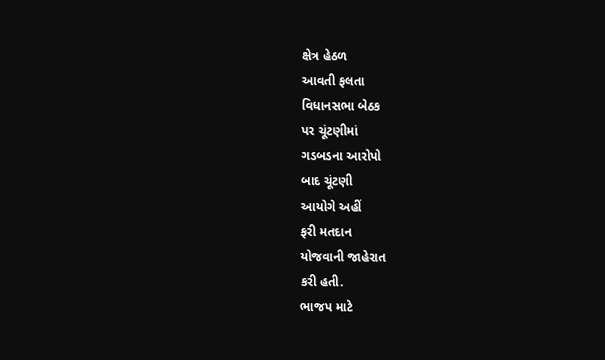ક્ષેત્ર હેઠળ
આવતી ફલતા
વિધાનસભા બેઠક
પર ચૂંટણીમાં
ગડબડના આરોપો
બાદ ચૂંટણી
આયોગે અહીં
ફરી મતદાન
યોજવાની જાહેરાત
કરી હતી.
ભાજપ માટે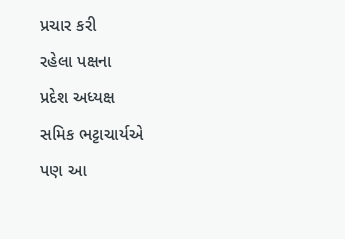પ્રચાર કરી
રહેલા પક્ષના
પ્રદેશ અધ્યક્ષ
સમિક ભટ્ટાચાર્યએ
પણ આ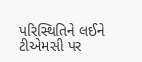પરિસ્થિતિને લઈને
ટીએમસી પર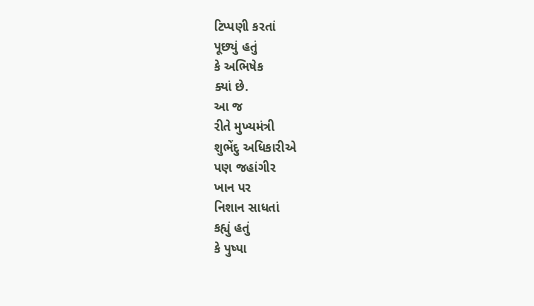ટિપ્પણી કરતાં
પૂછ્યું હતું
કે અભિષેક
ક્યાં છે.
આ જ
રીતે મુખ્યમંત્રી
શુભેંદુ અધિકારીએ
પણ જહાંગીર
ખાન પર
નિશાન સાધતાં
કહ્યું હતું
કે પુષ્પા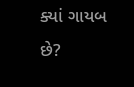ક્યાં ગાયબ
છે?